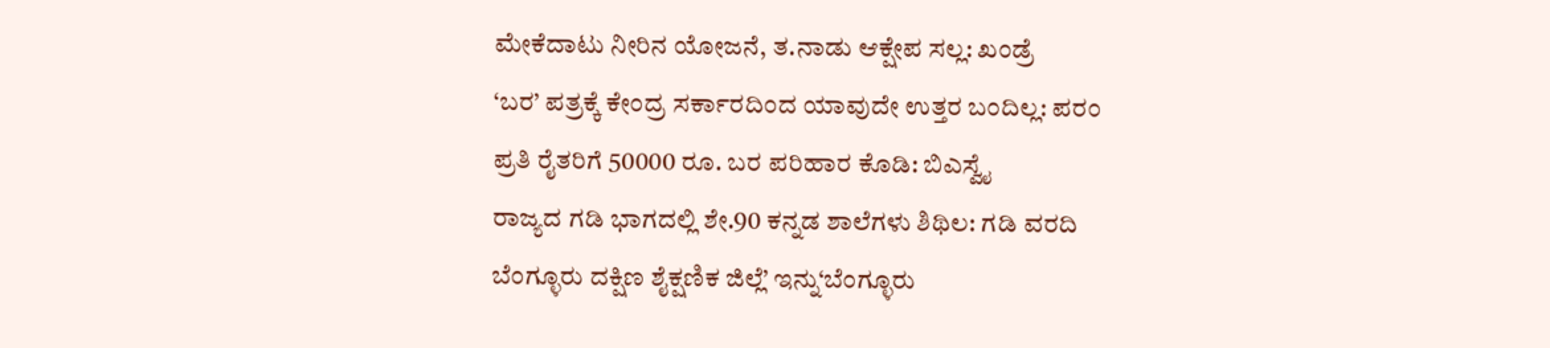ಮೇಕೆದಾಟು ನೀರಿನ ಯೋಜನೆ, ತ.ನಾಡು ಆಕ್ಷೇಪ ಸಲ್ಲ: ಖಂಡ್ರೆ
‘ಬರ’ ಪತ್ರಕ್ಕೆ ಕೇಂದ್ರ ಸರ್ಕಾರದಿಂದ ಯಾವುದೇ ಉತ್ತರ ಬಂದಿಲ್ಲ: ಪರಂ
ಪ್ರತಿ ರೈತರಿಗೆ 50000 ರೂ. ಬರ ಪರಿಹಾರ ಕೊಡಿ: ಬಿಎಸ್ವೈ
ರಾಜ್ಯದ ಗಡಿ ಭಾಗದಲ್ಲಿ ಶೇ.90 ಕನ್ನಡ ಶಾಲೆಗಳು ಶಿಥಿಲ: ಗಡಿ ವರದಿ
ಬೆಂಗ್ಳೂರು ದಕ್ಷಿಣ ಶೈಕ್ಷಣಿಕ ಜಿಲ್ಲೆ’ ಇನ್ನು‘ಬೆಂಗ್ಳೂರು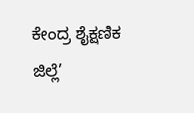ಕೇಂದ್ರ ಶೈಕ್ಷಣಿಕ ಜಿಲ್ಲೆ’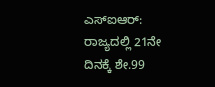ಎಸ್ಐಆರ್: ರಾಜ್ಯದಲ್ಲಿ 21ನೇ ದಿನಕ್ಕೆ ಶೇ.99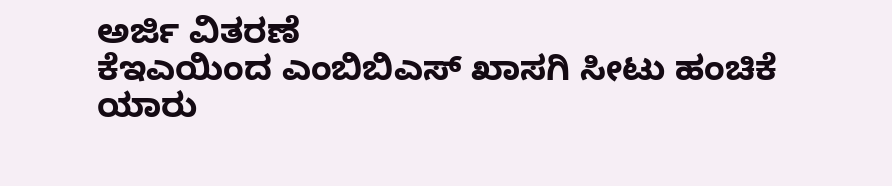ಅರ್ಜಿ ವಿತರಣೆ
ಕೆಇಎಯಿಂದ ಎಂಬಿಬಿಎಸ್ ಖಾಸಗಿ ಸೀಟು ಹಂಚಿಕೆ
ಯಾರು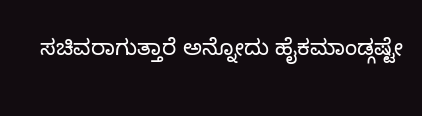ಸಚಿವರಾಗುತ್ತಾರೆ ಅನ್ನೋದು ಹೈಕಮಾಂಡ್ಗಷ್ಟೇ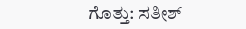ಗೊತ್ತು: ಸತೀಶ್